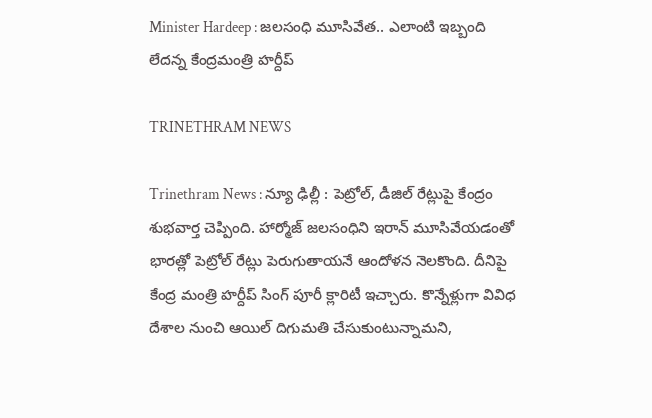Minister Hardeep : జలసంధి మూసివేత.. ఎలాంటి ఇబ్బంది లేదన్న కేంద్రమంత్రి హర్దీప్

TRINETHRAM NEWS

Trinethram News : న్యూ ఢిల్లీ : పెట్రోల్, డీజిల్ రేట్లుపై కేంద్రం శుభవార్త చెప్పింది. హార్మోజ్ జలసంధిని ఇరాన్ మూసివేయడంతో భారత్లో పెట్రోల్ రేట్లు పెరుగుతాయనే ఆందోళన నెలకొంది. దీనిపై కేంద్ర మంత్రి హర్దీప్ సింగ్ పూరీ క్లారిటీ ఇచ్చారు. కొన్నేళ్లుగా వివిధ దేశాల నుంచి ఆయిల్ దిగుమతి చేసుకుంటున్నామని,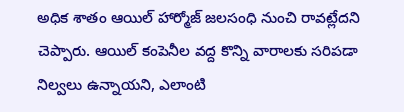అధిక శాతం ఆయిల్ హార్మోజ్ జలసంధి నుంచి రావట్లేదని చెప్పారు. ఆయిల్ కంపెనీల వద్ద కొన్ని వారాలకు సరిపడా నిల్వలు ఉన్నాయని, ఎలాంటి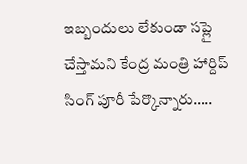ఇబ్బందులు లేకుండా సప్లై చేస్తామని కేంద్ర మంత్రి హార్దిప్ సింగ్ పూరీ పేర్కొన్నారు…..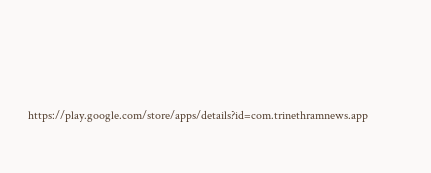https://play.google.com/store/apps/details?id=com.trinethramnews.app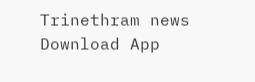Trinethram news
Download App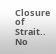Closure of Strait.. No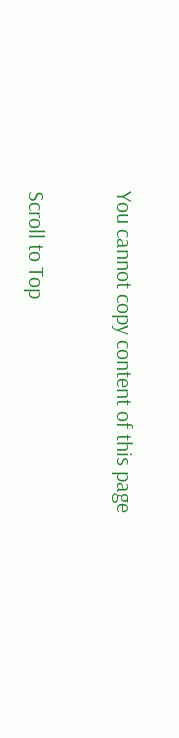You cannot copy content of this page

Scroll to Top